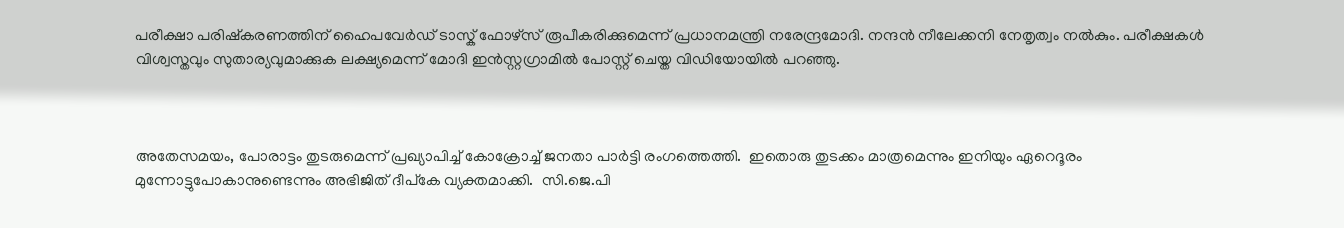പരീക്ഷാ പരിഷ്കരണത്തിന് ഹൈപവേര്‍ഡ് ടാസ്ക് ഫോഴ്സ് രൂപീകരിക്കുമെന്ന് പ്രധാനമന്ത്രി നരേന്ദ്രമോദി. നന്ദന്‍ നീലേക്കനി നേതൃത്വം നല്‍കും. പരീക്ഷകള്‍ വിശ്വസ്തവും സുതാര്യവുമാക്കുക ലക്ഷ്യമെന്ന് മോദി ഇന്‍സ്റ്റഗ്രാമില്‍ പോസ്റ്റ് ചെയ്ത വിഡിയോയില്‍ പറഞ്ഞു.



അതേസമയം, പോരാട്ടം തുടരുമെന്ന് പ്രഖ്യാപിച്ച് കോക്രോച്ച് ജനതാ പാര്‍ട്ടി രംഗത്തെത്തി.  ഇതൊരു തുടക്കം മാത്രമെന്നും ഇനിയും ഏറെദൂരം  മുന്നോട്ടുപോകാനുണ്ടെന്നും അഭിജിത് ദീപ്കേ വ്യക്തമാക്കി.  സി.ജെ.പി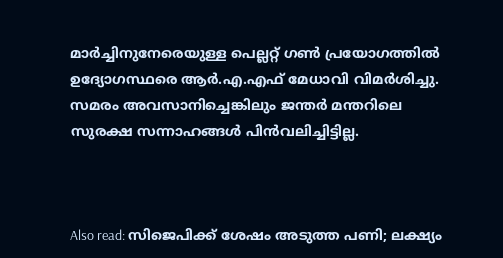മാര്‍ച്ചിനുനേരെയുള്ള പെല്ലറ്റ് ഗണ്‍ പ്രയോഗത്തില്‍ ഉദ്യോഗസ്ഥരെ ആര്‍.എ.എഫ് മേധാവി വിമര്‍ശിച്ചു. സമരം അവസാനിച്ചെങ്കിലും ജന്തർ മന്തറിലെ സുരക്ഷ സന്നാഹങ്ങൾ പിൻവലിച്ചിട്ടില്ല.



Also read: സിജെപിക്ക് ശേഷം അടുത്ത പണി; ലക്ഷ്യം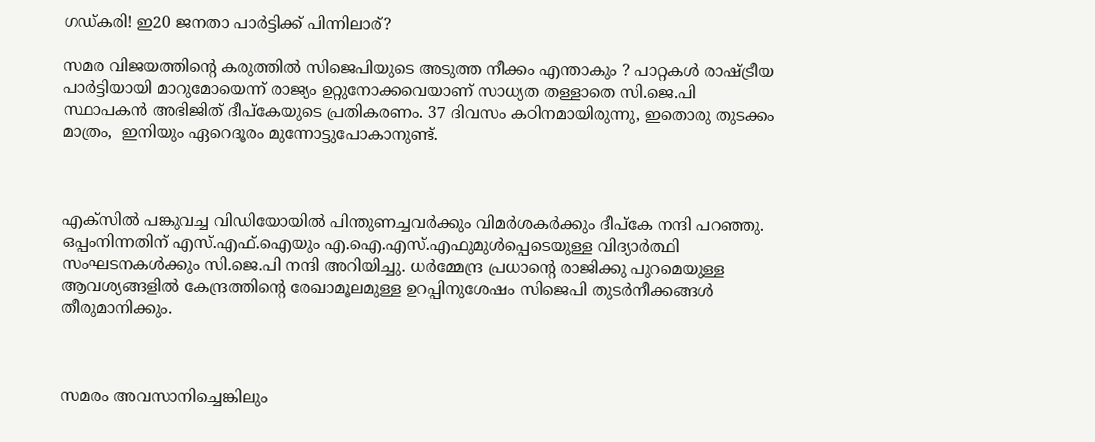ഗഡ്കരി! ഇ20 ജനതാ പാര്‍ട്ടിക്ക് പിന്നിലാര്?

സമര വിജയത്തിന്റെ കരുത്തിൽ സിജെപിയുടെ അടുത്ത നീക്കം എന്താകും ? പാറ്റകള്‍ രാഷ്ട്രീയ പാര്‍ട്ടിയായി മാറുമോയെന്ന് രാജ്യം ഉറ്റുനോക്കവെയാണ് സാധ്യത തള്ളാതെ സി.ജെ.പി സ്ഥാപകന്‍ അഭിജിത് ദീപ്കേയുടെ പ്രതികരണം. 37 ദിവസം കഠിനമായിരുന്നു, ഇതൊരു തുടക്കം മാത്രം,  ഇനിയും ഏറെദൂരം മുന്നോട്ടുപോകാനുണ്ട്.



എക്സില്‍ പങ്കുവച്ച വിഡിയോയില്‍ പിന്തുണച്ചവര്‍ക്കും വിമര്‍ശകര്‍ക്കും ദീപ്കേ നന്ദി പറഞ്ഞു.  ഒപ്പംനിന്നതിന് എസ്.എഫ്.ഐയും എ.ഐ.എസ്.എഫുമുള്‍പ്പെടെയുള്ള വിദ്യാർത്ഥി സംഘടനകൾക്കും സി.ജെ.പി നന്ദി അറിയിച്ചു. ധർമ്മേന്ദ്ര പ്രധാന്റെ രാജിക്കു പുറമെയുള്ള ആവശ്യങ്ങളിൽ കേന്ദ്രത്തിന്‍റെ രേഖാമൂലമുള്ള ഉറപ്പിനുശേഷം സിജെപി തുടർനീക്കങ്ങള്‍ തീരുമാനിക്കും.



സമരം അവസാനിച്ചെങ്കിലും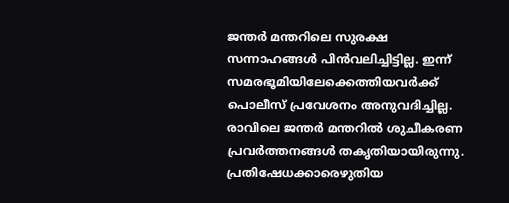ജന്തർ മന്തറിലെ സുരക്ഷ സന്നാഹങ്ങൾ പിൻവലിച്ചിട്ടില്ല. ഇന്ന് സമരഭൂമിയിലേക്കെത്തിയവര്‍ക്ക് പൊലീസ് പ്രവേശനം അനുവദിച്ചില്ല. രാവിലെ ജന്തര്‍ മന്തറില്‍ ശുചീകരണ പ്രവര്‍ത്തനങ്ങള്‍ തകൃതിയായിരുന്നു. പ്രതിഷേധക്കാരെഴുതിയ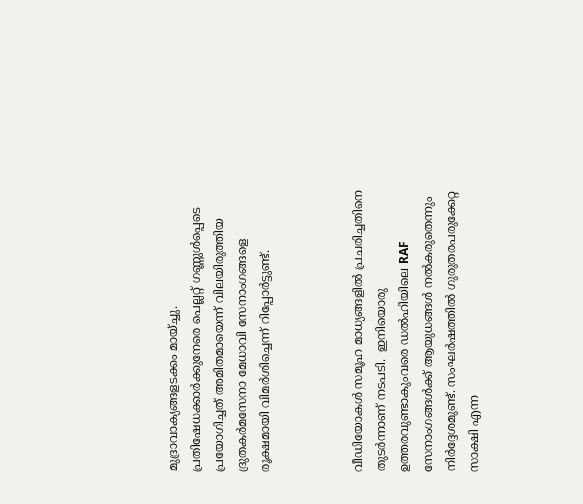മുദ്രാവാക്യങ്ങളടക്കം മായ്ച്ചു. പ്രതിഷേധക്കാര്‍ക്കുനേരെ പെല്ലറ്റ് ഗണ്ണുള്‍പ്പെടെ പ്രയോഗിച്ചത് അമിതമായെന്ന് വിലയിരുത്തിയ ദ്രുതകര്‍മസേനാ മേധാവി സേനാംഗങ്ങളെ രൂക്ഷമായി വിമർശിച്ചെന്ന് റിപ്പോര്‍ട്ടുണ്ട്.



വീഡിയോകൾ സമൂഹ മാധ്യങ്ങളില്‍ പ്രചരിച്ചതിനെ തുടർന്നാണ് നടപടി.  ഇനിയൊരു ഉത്തരവുണ്ടാകുംവരെ ഡല്‍ഹിയിലെ RAF സേനാംഗങ്ങള്‍ക്ക് ആയുധങ്ങൾ നൽകരുതെന്നും നിർദ്ദേശമുണ്ട്. സംഘര്‍ഷത്തില്‍ ഗുരുതരപരുക്കേറ്റ സാക്ഷി എന്ന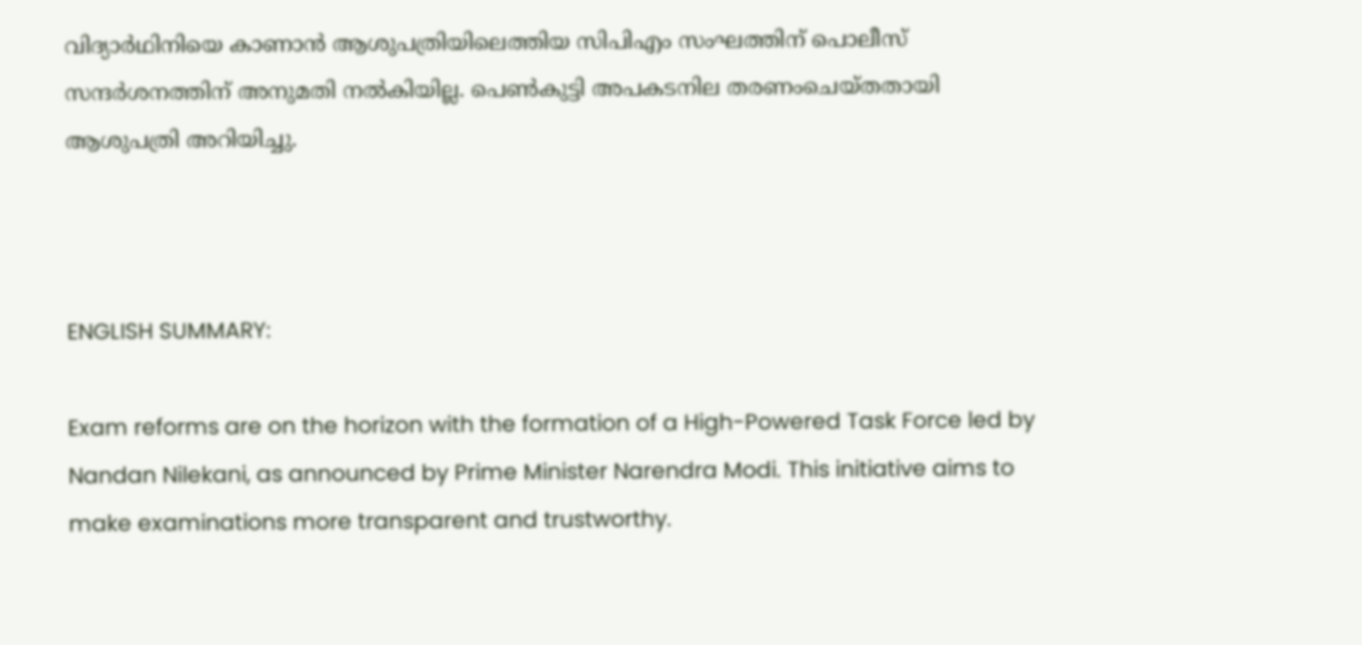വിദ്യാര്‍ഥിനിയെ കാണാന്‍ ആശുപത്രിയിലെത്തിയ സിപിഎം സംഘത്തിന് പൊലീസ് സന്ദര്‍ശനത്തിന് അനുമതി നല്‍കിയില്ല. പെണ്‍കുട്ടി അപകടനില തരണംചെയ്തതായി ആശുപത്രി അറിയിച്ചു.



ENGLISH SUMMARY:

Exam reforms are on the horizon with the formation of a High-Powered Task Force led by Nandan Nilekani, as announced by Prime Minister Narendra Modi. This initiative aims to make examinations more transparent and trustworthy.